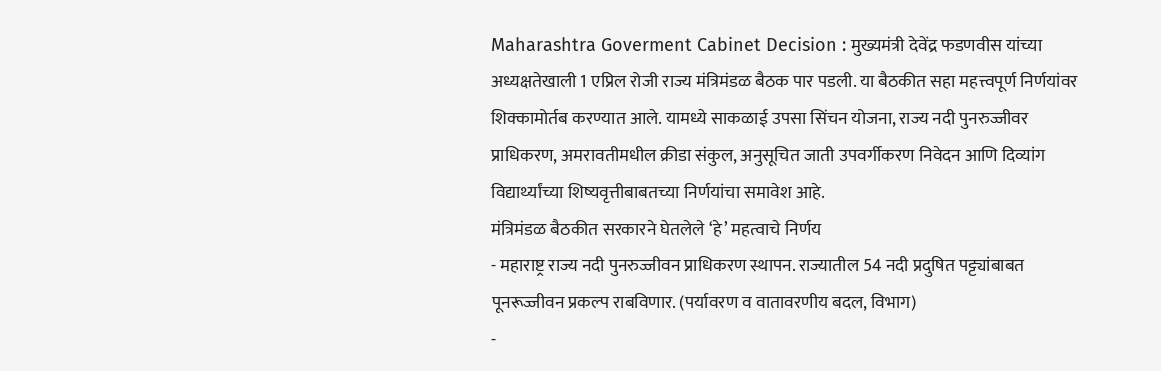Maharashtra Goverment Cabinet Decision : मुख्यमंत्री देवेंद्र फडणवीस यांच्या अध्यक्षतेखाली 1 एप्रिल रोजी राज्य मंत्रिमंडळ बैठक पार पडली. या बैठकीत सहा महत्त्वपूर्ण निर्णयांवर शिक्कामोर्तब करण्यात आले. यामध्ये साकळाई उपसा सिंचन योजना, राज्य नदी पुनरुज्जीवर प्राधिकरण, अमरावतीमधील क्रीडा संकुल, अनुसूचित जाती उपवर्गीकरण निवेदन आणि दिव्यांग विद्यार्थ्यांच्या शिष्यवृत्तीबाबतच्या निर्णयांचा समावेश आहे.
मंत्रिमंडळ बैठकीत सरकारने घेतलेले ‘हे’ महत्वाचे निर्णय
- महाराष्ट्र राज्य नदी पुनरुज्जीवन प्राधिकरण स्थापन. राज्यातील 54 नदी प्रदुषित पट्ट्यांबाबत पूनरूज्जीवन प्रकल्प राबविणार. (पर्यावरण व वातावरणीय बदल, विभाग)
-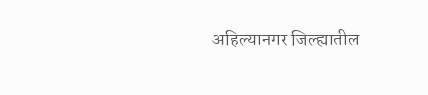अहिल्यानगर जिल्ह्यातील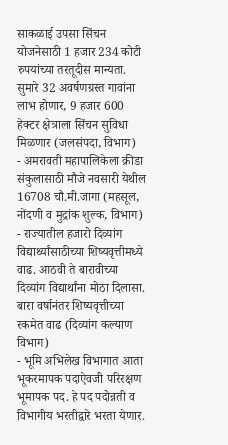साकळाई उपसा सिंचन योजनेसाठी 1 हजार 234 कोटी रुपयांच्या तरतूदीस मान्यता. सुमारे 32 अवर्षणग्रस्त गावांना लाभ होणार, 9 हजार 600 हेक्टर क्षेत्राला सिंचन सुविधा मिळणार (जलसंपदा, विभाग)
- अमरावती महापालिकेला क्रीडा संकुलासाठी मौजे नवसारी येथील 16708 चौ.मी.जागा (महसूल, नोंदणी व मुद्रांक शुल्क, विभाग)
- राज्यातील हजारो दिव्यांग विद्यार्थ्यांसाठीच्या शिष्यवृत्तीमध्ये वाढ. आठवी ते बारावीच्या दिव्यांग विद्यार्थांना मोठा दिलासा. बारा वर्षानंतर शिष्यवृत्तीच्या रकमेत वाढ (दिव्यांग कल्याण विभाग)
- भूमि अभिलेख विभागात आता भूकरमापक पदाऐवजी परिरक्षण भूमापक पद. हे पद पदोन्नती व विभागीय भरतीद्वारे भरता येणार.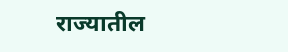राज्यातील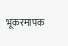भूकरमापक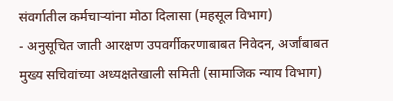संवर्गातील कर्मचाऱ्यांना मोठा दिलासा (महसूल विभाग)
- अनुसूचित जाती आरक्षण उपवर्गीकरणाबाबत निवेदन, अर्जांबाबत मुख्य सचिवांच्या अध्यक्षतेखाली समिती (सामाजिक न्याय विभाग)